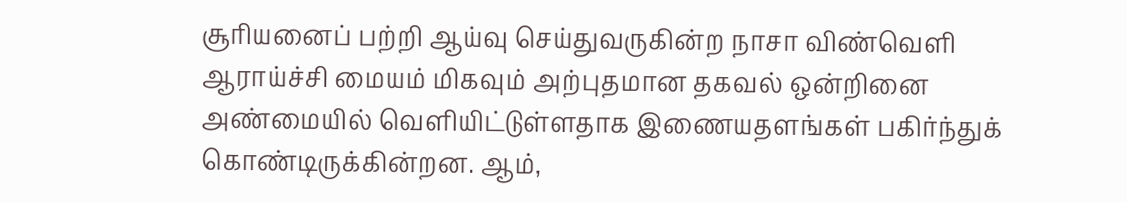சூரியனைப் பற்றி ஆய்வு செய்துவருகின்ற நாசா விண்வெளி ஆராய்ச்சி மையம் மிகவும் அற்புதமான தகவல் ஒன்றினை அண்மையில் வெளியிட்டுள்ளதாக இணையதளங்கள் பகிர்ந்துக் கொண்டிருக்கின்றன. ஆம்,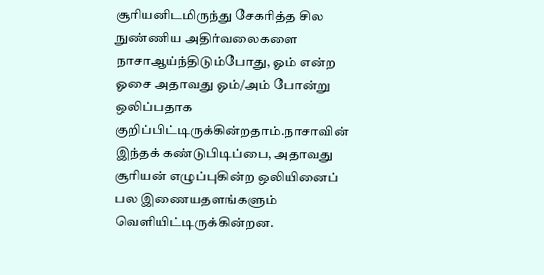சூரியனிடமிருந்து சேகரித்த சில நுண்ணிய அதிர்வலைகளை நாசாஆய்ந்திடும்போது, ஓம் என்ற ஓசை அதாவது ஓம்/அம் போன்று ஒலிப்பதாக குறிப்பிட்டிருக்கின்றதாம்.நாசாவின் இந்தக் கண்டுபிடிப்பை, அதாவது சூரியன் எழுப்புகின்ற ஒலியினைப் பல இணையதளங்களும் வெளியிட்டிருக்கின்றன.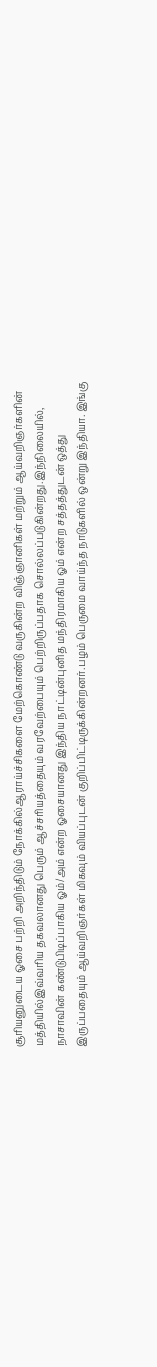சூரியனுடைய ஓசை பற்றி அறிந்திடும் நோக்கில்ஆராய்ச்சிகளை மேற்கொண்டு வருகின்ற விஞ்ஞானிகள் மற்றும் ஆய்வறிஞர்களின் மத்தியில்இவ்வரிய தகவலானது பெரும் ஆச்சரியத்தையும் வரவேற்பையும் பெற்றிருப்பதாக சொல்லப்படுகின்றது.இந்நிலையில், நாசாவின் கண்டுபிடிப்பாகிய ஓம்/அம் என்ற ஓசையானது இந்திய நாட்டின்புனித மந்திரமாகிய ஓம் என்ற சத்தத்துடன் ஒத்து இருப்பதையும் ஆய்வறிஞர்கள் மிகவும் வியப்புடன் குறிப்பிட்டிருக்கின்றனர்.பழம் பெருமை வாய்ந்த நாடுகளில் ஒன்று இந்தியா. இங்கு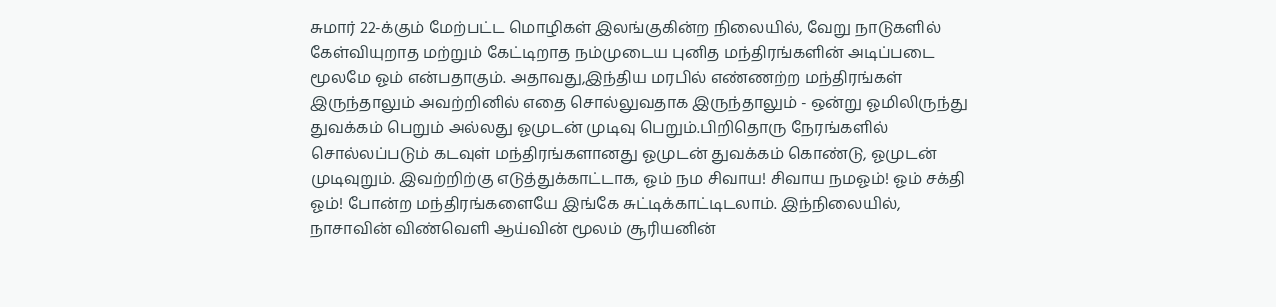சுமார் 22-க்கும் மேற்பட்ட மொழிகள் இலங்குகின்ற நிலையில், வேறு நாடுகளில் கேள்வியுறாத மற்றும் கேட்டிறாத நம்முடைய புனித மந்திரங்களின் அடிப்படை மூலமே ஓம் என்பதாகும். அதாவது,இந்திய மரபில் எண்ணற்ற மந்திரங்கள் இருந்தாலும் அவற்றினில் எதை சொல்லுவதாக இருந்தாலும் - ஒன்று ஓமிலிருந்து துவக்கம் பெறும் அல்லது ஓமுடன் முடிவு பெறும்.பிறிதொரு நேரங்களில் சொல்லப்படும் கடவுள் மந்திரங்களானது ஓமுடன் துவக்கம் கொண்டு, ஓமுடன் முடிவுறும். இவற்றிற்கு எடுத்துக்காட்டாக, ஓம் நம சிவாய! சிவாய நமஓம்! ஓம் சக்தி ஓம்! போன்ற மந்திரங்களையே இங்கே சுட்டிக்காட்டிடலாம். இந்நிலையில், நாசாவின் விண்வெளி ஆய்வின் மூலம் சூரியனின்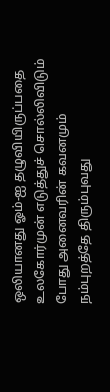ஒலியானது ஓம்-ஐ தழுவியிருப்பதை உலகோர்முன் எடுத்துச் சொல்லிவிடும் போது அனைவரின் கவனமும் நம்புறத்தே திரும்புவது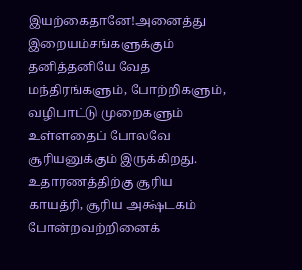இயற்கைதானே!அனைத்து இறையம்சங்களுக்கும் தனித்தனியே வேத மந்திரங்களும், போற்றிகளும், வழிபாட்டு முறைகளும் உள்ளதைப் போலவே சூரியனுக்கும் இருக்கிறது. உதாரணத்திற்கு சூரிய காயத்ரி, சூரிய அக்ஷ்டகம் போன்றவற்றினைக்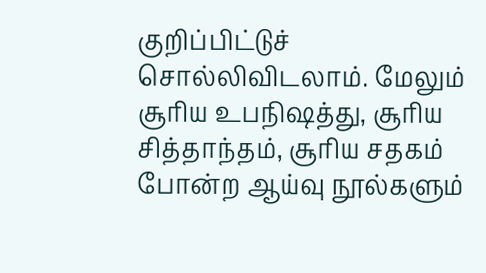குறிப்பிட்டுச் சொல்லிவிடலாம். மேலும் சூரிய உபநிஷத்து, சூரிய சித்தாந்தம், சூரிய சதகம் போன்ற ஆய்வு நூல்களும்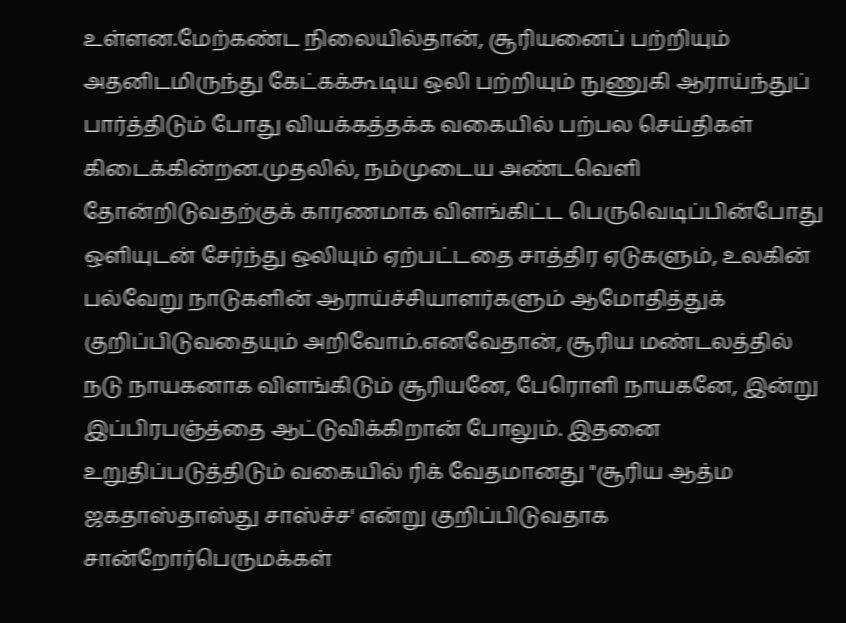உள்ளன.மேற்கண்ட நிலையில்தான், சூரியனைப் பற்றியும் அதனிடமிருந்து கேட்கக்கூடிய ஒலி பற்றியும் நுணுகி ஆராய்ந்துப் பார்த்திடும் போது வியக்கத்தக்க வகையில் பற்பல செய்திகள் கிடைக்கின்றன.முதலில், நம்முடைய அண்டவெளி தோன்றிடுவதற்குக் காரணமாக விளங்கிட்ட பெருவெடிப்பின்போது ஒளியுடன் சேர்ந்து ஒலியும் ஏற்பட்டதை சாத்திர ஏடுகளும், உலகின் பல்வேறு நாடுகளின் ஆராய்ச்சியாளர்களும் ஆமோதித்துக் குறிப்பிடுவதையும் அறிவோம்.எனவேதான், சூரிய மண்டலத்தில் நடு நாயகனாக விளங்கிடும் சூரியனே, பேரொளி நாயகனே, இன்று இப்பிரபஞ்த்தை ஆட்டுவிக்கிறான் போலும். இதனை உறுதிப்படுத்திடும் வகையில் ரிக் வேதமானது "சூரிய ஆத்ம ஜகதாஸ்தாஸ்து சாஸ்ச்ச' என்று குறிப்பிடுவதாக சான்றோர்பெருமக்கள்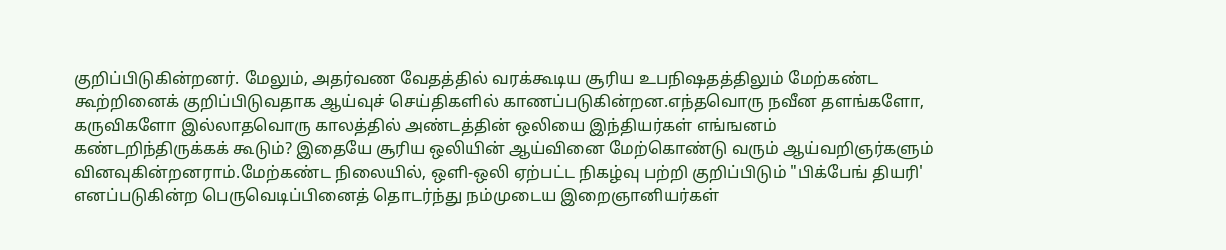குறிப்பிடுகின்றனர். மேலும், அதர்வண வேதத்தில் வரக்கூடிய சூரிய உபநிஷதத்திலும் மேற்கண்ட கூற்றினைக் குறிப்பிடுவதாக ஆய்வுச் செய்திகளில் காணப்படுகின்றன.எந்தவொரு நவீன தளங்களோ, கருவிகளோ இல்லாதவொரு காலத்தில் அண்டத்தின் ஒலியை இந்தியர்கள் எங்ஙனம் கண்டறிந்திருக்கக் கூடும்? இதையே சூரிய ஒலியின் ஆய்வினை மேற்கொண்டு வரும் ஆய்வறிஞர்களும் வினவுகின்றனராம்.மேற்கண்ட நிலையில், ஒளி-ஒலி ஏற்பட்ட நிகழ்வு பற்றி குறிப்பிடும் "பிக்பேங் தியரி' எனப்படுகின்ற பெருவெடிப்பினைத் தொடர்ந்து நம்முடைய இறைஞானியர்கள்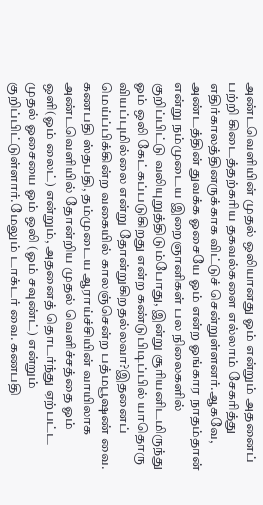அண்டவெளியின் முதல் ஒலியானது ஓம் என்றும் அதனைப் பற்றி கிடைத்தற்கரிய தகவல்களை எல்லாம் சேகரித்து எதிர்காலத்தினருக்காக விட்டுச் சென்றுள்ளனர்.ஆகவே, அண்டத்தின் துவக்க ஓசையே ஓம் என்ற ஓங்கார நாதம்தான் என்று நம்முடைய இறைஞானிகள் பல நிலைகளில் குறிப்பிட்டு வலியுறுத்திடும்போது, இன்று சூரியனிடமிருந்து ஓம் ஒலி கேட்கப்படுகிறது என்ற கண்டுபிடிப்பில் யாதொரு வியப்புமில்லை என்று தோன்றுகிறதல்லவா?இதனைப் மெய்ப்பிக்கின்ற வகையில் காலஞ்சென்ற பத்மபூஷண் வை. கணபதி ஸ்தபதி, தம்முடைய ஆராய்ச்சியின் வாயிலாக அண்டவெளியில் தோன்றிய முதல் வெளிச்சத்தை ஓம் ஒளி(ஓம் லைட்) என்றும், அதனைத் தொடர்ந்து ஏற்பட்ட முதல் ஓசையை ஓம் ஒலி (ஓம் சவுண்ட்) என்றும் குறிப்பிட்டுள்ளார்.மேலும் டாக்டர் வை. கணபதி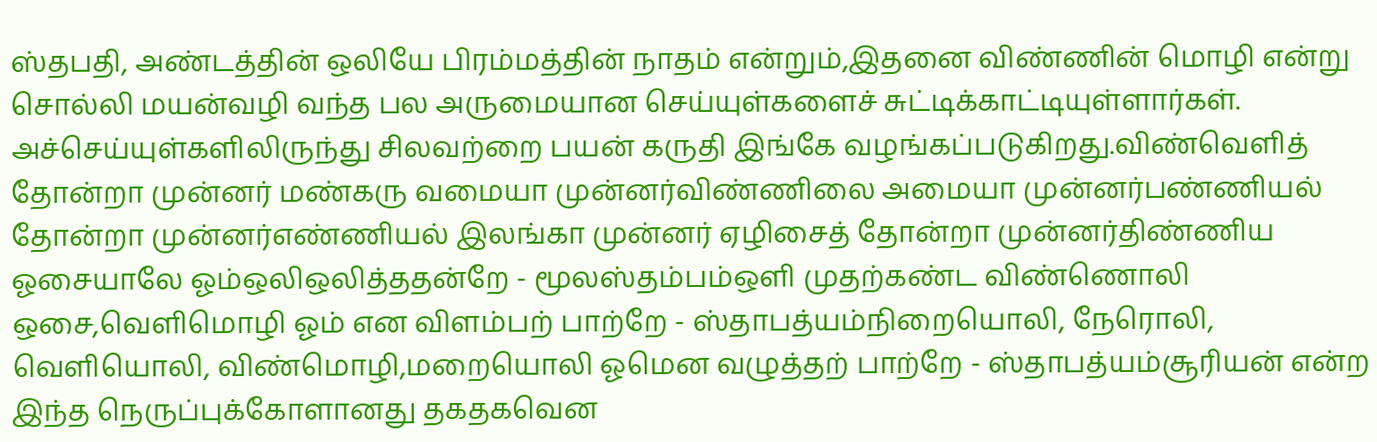ஸ்தபதி, அண்டத்தின் ஒலியே பிரம்மத்தின் நாதம் என்றும்,இதனை விண்ணின் மொழி என்று சொல்லி மயன்வழி வந்த பல அருமையான செய்யுள்களைச் சுட்டிக்காட்டியுள்ளார்கள். அச்செய்யுள்களிலிருந்து சிலவற்றை பயன் கருதி இங்கே வழங்கப்படுகிறது.விண்வெளித் தோன்றா முன்னர் மண்கரு வமையா முன்னர்விண்ணிலை அமையா முன்னர்பண்ணியல் தோன்றா முன்னர்எண்ணியல் இலங்கா முன்னர் ஏழிசைத் தோன்றா முன்னர்திண்ணிய ஓசையாலே ஓம்ஒலிஒலித்ததன்றே - மூலஸ்தம்பம்ஒளி முதற்கண்ட விண்ணொலி ஒசை,வெளிமொழி ஓம் என விளம்பற் பாற்றே - ஸ்தாபத்யம்நிறையொலி, நேரொலி, வெளியொலி, விண்மொழி,மறையொலி ஓமென வழுத்தற் பாற்றே - ஸ்தாபத்யம்சூரியன் என்ற இந்த நெருப்புக்கோளானது தகதகவென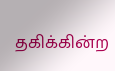தகிக்கின்ற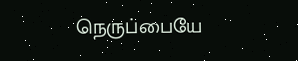நெருப்பையே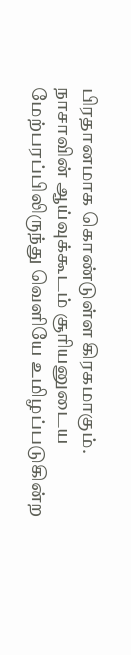பிரதானமாக கொண்டுள்ள கிரகமாகும். நாசாவின் ஆய்வுக்கூடம் சூரியனுடைய மேற்பரப்பிலிருந்து வெளியே உமிழப்படுகின்ற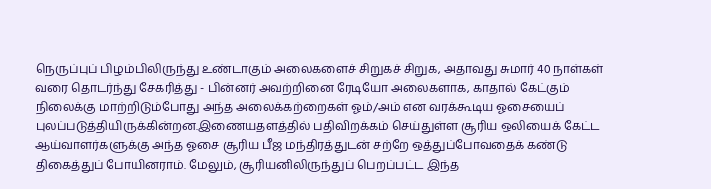நெருப்புப் பிழம்பிலிருந்து உண்டாகும் அலைகளைச் சிறுகச் சிறுக, அதாவது சுமார் 40 நாள்கள் வரை தொடர்ந்து சேகரித்து - பின்னர் அவற்றினை ரேடியோ அலைகளாக, காதால் கேட்கும் நிலைக்கு மாற்றிடும்போது அந்த அலைக்கற்றைகள் ஓம்/அம் என வரக்கூடிய ஓசையைப் புலப்படுத்தியிருக்கின்றன.இணையதளத்தில் பதிவிறக்கம் செய்துள்ள சூரிய ஒலியைக் கேட்ட ஆய்வாளர்களுக்கு அந்த ஓசை சூரிய பீஜ மந்திரத்துடன் சற்றே ஒத்துப்போவதைக் கண்டு திகைத்துப் போயினராம். மேலும், சூரியனிலிருந்துப் பெறப்பட்ட இந்த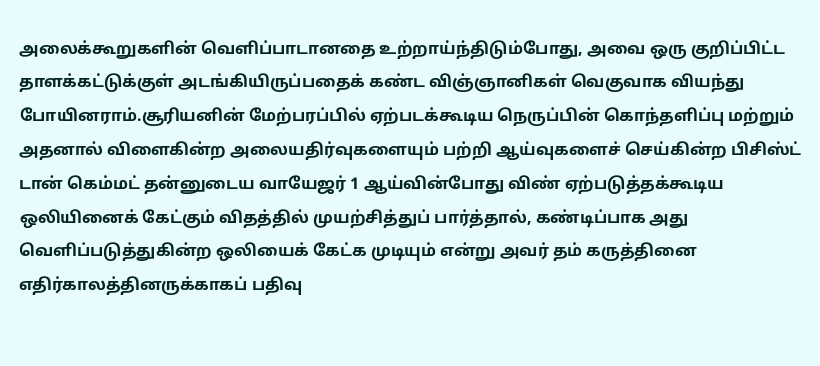அலைக்கூறுகளின் வெளிப்பாடானதை உற்றாய்ந்திடும்போது, அவை ஒரு குறிப்பிட்ட தாளக்கட்டுக்குள் அடங்கியிருப்பதைக் கண்ட விஞ்ஞானிகள் வெகுவாக வியந்து போயினராம்.சூரியனின் மேற்பரப்பில் ஏற்படக்கூடிய நெருப்பின் கொந்தளிப்பு மற்றும் அதனால் விளைகின்ற அலையதிர்வுகளையும் பற்றி ஆய்வுகளைச் செய்கின்ற பிசிஸ்ட் டான் கெம்மட் தன்னுடைய வாயேஜர் 1 ஆய்வின்போது விண் ஏற்படுத்தக்கூடிய ஒலியினைக் கேட்கும் விதத்தில் முயற்சித்துப் பார்த்தால், கண்டிப்பாக அது வெளிப்படுத்துகின்ற ஒலியைக் கேட்க முடியும் என்று அவர் தம் கருத்தினை எதிர்காலத்தினருக்காகப் பதிவு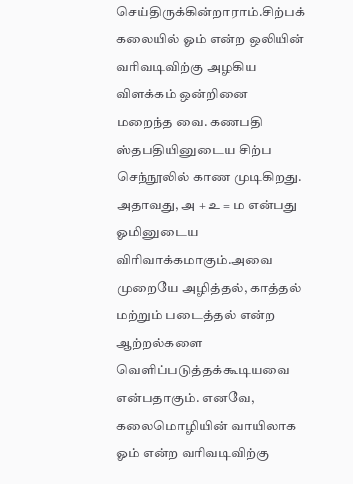செய்திருக்கின்றாராம்.சிற்பக் கலையில் ஓம் என்ற ஒலியின் வரிவடிவிற்கு அழகிய விளக்கம் ஒன்றினை மறைந்த வை. கணபதி ஸ்தபதியினுடைய சிற்ப செந்நூலில் காண முடிகிறது. அதாவது, அ + உ = ம என்பது ஓமினுடைய விரிவாக்கமாகும்.அவை முறையே அழித்தல், காத்தல் மற்றும் படைத்தல் என்ற ஆற்றல்களை வெளிப்படுத்தக்கூடியவை என்பதாகும். எனவே, கலைமொழியின் வாயிலாக ஓம் என்ற வரிவடிவிற்கு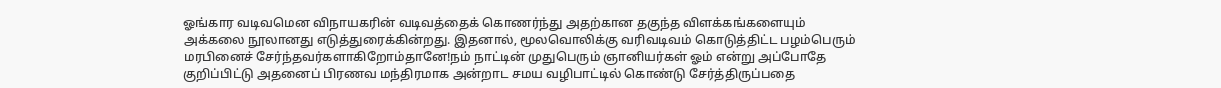ஓங்கார வடிவமென விநாயகரின் வடிவத்தைக் கொணர்ந்து அதற்கான தகுந்த விளக்கங்களையும் அக்கலை நூலானது எடுத்துரைக்கின்றது. இதனால், மூலவொலிக்கு வரிவடிவம் கொடுத்திட்ட பழம்பெரும் மரபினைச் சேர்ந்தவர்களாகிறோம்தானே!நம் நாட்டின் முதுபெரும் ஞானியர்கள் ஓம் என்று அப்போதே குறிப்பிட்டு அதனைப் பிரணவ மந்திரமாக அன்றாட சமய வழிபாட்டில் கொண்டு சேர்த்திருப்பதை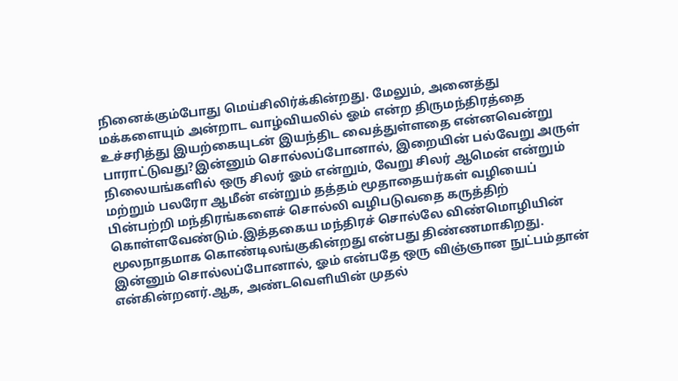நினைக்கும்போது மெய்சிலிர்க்கின்றது. மேலும், அனைத்து மக்களையும் அன்றாட வாழ்வியலில் ஓம் என்ற திருமந்திரத்தை உச்சரித்து இயற்கையுடன் இயந்திட வைத்துள்ளதை என்னவென்று பாராட்டுவது?இன்னும் சொல்லப்போனால், இறையின் பல்வேறு அருள் நிலையங்களில் ஒரு சிலர் ஓம் என்றும், வேறு சிலர் ஆமென் என்றும் மற்றும் பலரோ ஆமீன் என்றும் தத்தம் மூதாதையர்கள் வழியைப் பின்பற்றி மந்திரங்களைச் சொல்லி வழிபடுவதை கருத்திற் கொள்ளவேண்டும்.இத்தகைய மந்திரச் சொல்லே விண்மொழியின் மூலநாதமாக கொண்டிலங்குகின்றது என்பது திண்ணமாகிறது. இன்னும் சொல்லப்போனால், ஓம் என்பதே ஒரு விஞ்ஞான நுட்பம்தான் என்கின்றனர்.ஆக, அண்டவெளியின் முதல்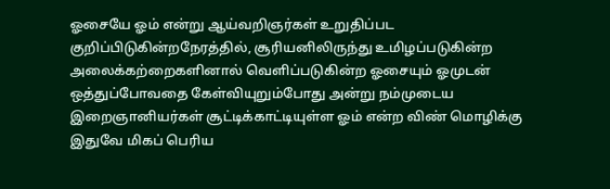ஓசையே ஓம் என்று ஆய்வறிஞர்கள் உறுதிப்பட குறிப்பிடுகின்றநேரத்தில், சூரியனிலிருந்து உமிழப்படுகின்ற அலைக்கற்றைகளினால் வெளிப்படுகின்ற ஓசையும் ஓமுடன் ஒத்துப்போவதை கேள்வியுறும்போது அன்று நம்முடைய இறைஞானியர்கள் சூட்டிக்காட்டியுள்ள ஓம் என்ற விண் மொழிக்கு இதுவே மிகப் பெரிய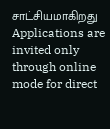சாட்சியமாகிறது
Applications are invited only through online mode for direct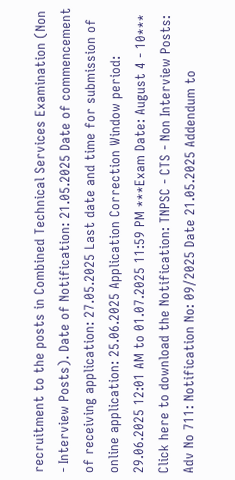recruitment to the posts in Combined Technical Services Examination (Non - Interview Posts). Date of Notification: 21.05.2025 Date of commencement of receiving application: 27.05.2025 Last date and time for submission of online application: 25.06.2025 Application Correction Window period: 29.06.2025 12:01 AM to 01.07.2025 11:59 PM ***Exam Date: August 4 - 10*** Click here to download the Notification: TNPSC - CTS - Non Interview Posts: Adv No 711: Notification No: 09/2025 Date 21.05.2025 Addendum to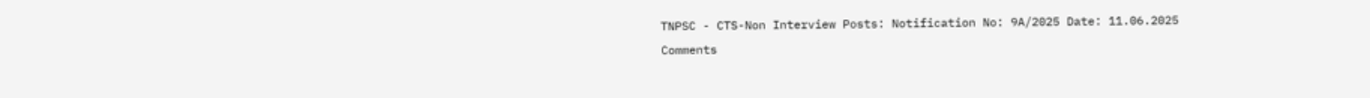TNPSC - CTS-Non Interview Posts: Notification No: 9A/2025 Date: 11.06.2025
Comments